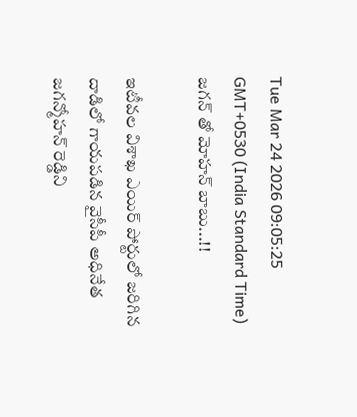Tue Mar 24 2026 09:05:25 GMT+0530 (India Standard Time)
జగన్ తో మోహన్ బాబు...!!

ఇటీవల విశాఖ ఎయిర్ పోర్టులో జరిగిన దాడిలో గాయపడిన వైసీపీ అధినేత జగన్మోహన్ రెడ్డిని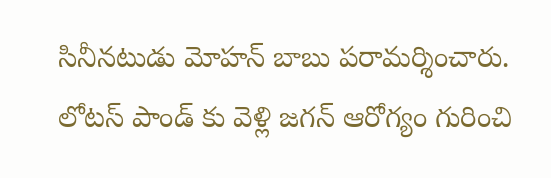సినీనటుడు మోహన్ బాబు పరామర్శించారు. లోటస్ పాండ్ కు వెళ్లి జగన్ ఆరోగ్యం గురించి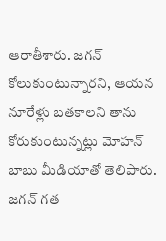ఆరాతీశారు. జగన్ కోలుకుంటున్నారని, ఆయన నూరేళ్లు బతకాలని తాను కోరుకుంటున్నట్లు మోహన్ బాబు మీడియాతో తెలిపారు. జగన్ గత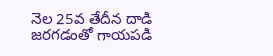నెల 25వ తేదీన దాడి జరగడంతో గాయపడి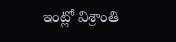ఇంట్లో విశ్రాంతి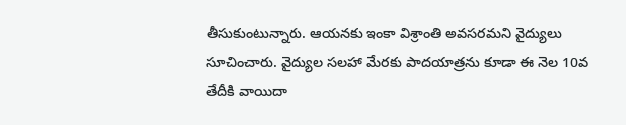తీసుకుంటున్నారు. ఆయనకు ఇంకా విశ్రాంతి అవసరమని వైద్యులు సూచించారు. వైద్యుల సలహా మేరకు పాదయాత్రను కూడా ఈ నెల 10వ తేదీకి వాయిదా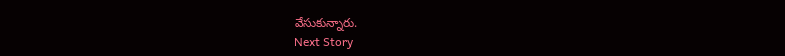వేసుకున్నారు.
Next Story